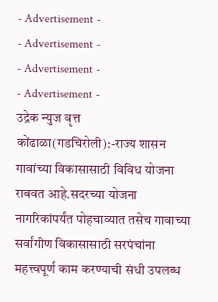- Advertisement -
- Advertisement -
- Advertisement -
- Advertisement -
उद्रेक न्युज वृत्त
कोंढाळा(गडचिरोली):-राज्य शासन गावांच्या विकासासाठी विविध योजना राबवत आहे.सदरच्या योजना नागरिकांपर्यंत पोहचाव्यात तसेच गावाच्या सर्वांगीण विकासासाठी सरपंचांना महत्त्वपूर्ण काम करण्याची संधी उपलब्ध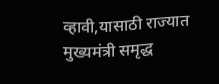व्हावी,यासाठी राज्यात मुख्यमंत्री समृद्ध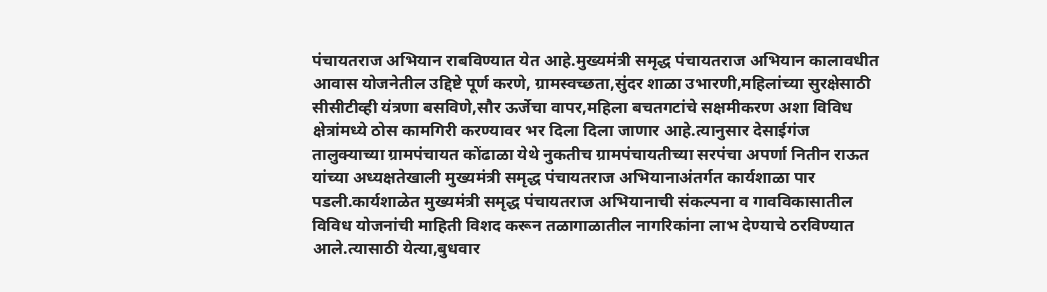पंचायतराज अभियान राबविण्यात येत आहे.मुख्यमंत्री समृद्ध पंचायतराज अभियान कालावधीत आवास योजनेतील उद्दिष्टे पूर्ण करणे, ग्रामस्वच्छता,सुंदर शाळा उभारणी,महिलांच्या सुरक्षेसाठी सीसीटीव्ही यंत्रणा बसविणे,सौर ऊर्जेचा वापर,महिला बचतगटांचे सक्षमीकरण अशा विविध क्षेत्रांमध्ये ठोस कामगिरी करण्यावर भर दिला दिला जाणार आहे.त्यानुसार देसाईगंज तालुक्याच्या ग्रामपंचायत कोंढाळा येथे नुकतीच ग्रामपंचायतीच्या सरपंचा अपर्णा नितीन राऊत यांच्या अध्यक्षतेखाली मुख्यमंत्री समृद्ध पंचायतराज अभियानाअंतर्गत कार्यशाळा पार पडली.कार्यशाळेत मुख्यमंत्री समृद्ध पंचायतराज अभियानाची संकल्पना व गावविकासातील विविध योजनांची माहिती विशद करून तळागाळातील नागरिकांना लाभ देण्याचे ठरविण्यात आले.त्यासाठी येत्या,बुधवार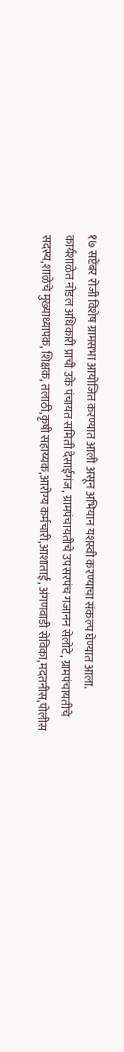१७ सप्टेंबर रोजी विशेष ग्रामसभा आयोजित करण्यात आली असून अभियान यशस्वी करण्याचा संकल्प घेण्यात आला.
कार्यशाळेत नोडल अधिकारी प्राची उके पंचायत समिती देसाईगंज, ग्रामपंचायतीचे उपसरपंच गजानन सेलोटे, ग्रामपंचायतीचे सदस्य,शाळेचे मुख्याध्यापक, शिक्षक, तलाठी,कृषी सहाय्यक,आरोग्य कर्मचारी,आशाताई, अंगणवाडी सेविका,मदतनीस,पोलीस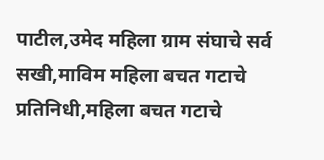पाटील,उमेद महिला ग्राम संघाचे सर्व सखी,माविम महिला बचत गटाचे प्रतिनिधी,महिला बचत गटाचे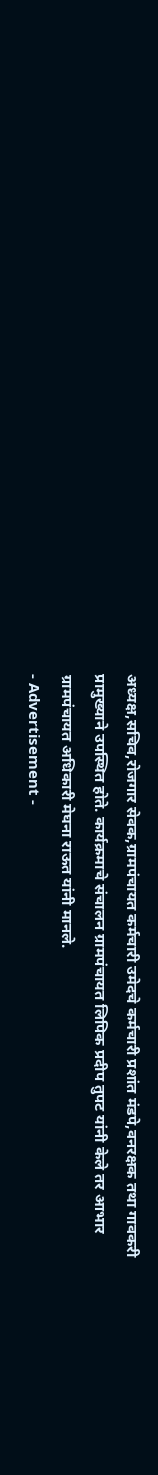अध्यक्ष,सचिव,रोजगार सेवक,ग्रामपंचायत कर्मचारी उमेदचे कर्मचारी प्रशांत मंडपे,वनरक्षक तथा गावकरी प्रामुख्याने उपस्थित होते. कार्यक्रमाचे संचालन ग्रामपंचायत लिपिक प्रदीप तुपट यांनी केले तर आभार ग्रामपंचायत अधिकारी मेघना राऊत यांनी मानले.
- Advertisement -